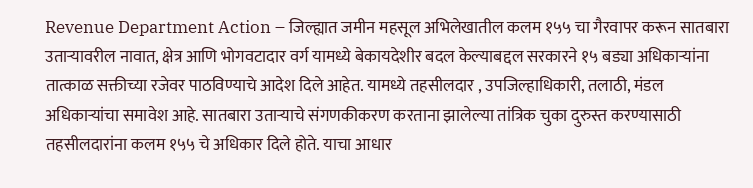Revenue Department Action – जिल्ह्यात जमीन महसूल अभिलेखातील कलम १५५ चा गैरवापर करून सातबारा उताऱ्यावरील नावात, क्षेत्र आणि भोगवटादार वर्ग यामध्ये बेकायदेशीर बदल केल्याबद्दल सरकारने १५ बड्या अधिकाऱ्यांना तात्काळ सक्तीच्या रजेवर पाठविण्याचे आदेश दिले आहेत. यामध्ये तहसीलदार , उपजिल्हाधिकारी, तलाठी, मंडल अधिकाऱ्यांचा समावेश आहे. सातबारा उताऱ्याचे संगणकीकरण करताना झालेल्या तांत्रिक चुका दुरुस्त करण्यासाठी तहसीलदारांना कलम १५५ चे अधिकार दिले होते. याचा आधार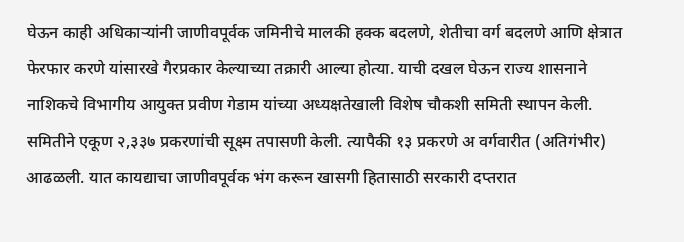घेऊन काही अधिकाऱ्यांनी जाणीवपूर्वक जमिनीचे मालकी हक्क बदलणे, शेतीचा वर्ग बदलणे आणि क्षेत्रात फेरफार करणे यांसारखे गैरप्रकार केल्याच्या तक्रारी आल्या होत्या. याची दखल घेऊन राज्य शासनाने नाशिकचे विभागीय आयुक्त प्रवीण गेडाम यांच्या अध्यक्षतेखाली विशेष चौकशी समिती स्थापन केली. समितीने एकूण २,३३७ प्रकरणांची सूक्ष्म तपासणी केली. त्यापैकी १३ प्रकरणे अ वर्गवारीत (अतिगंभीर) आढळली. यात कायद्याचा जाणीवपूर्वक भंग करून खासगी हितासाठी सरकारी दप्तरात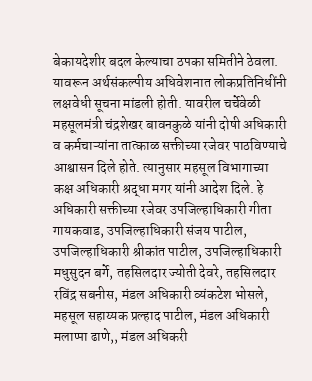बेकायदेशीर बदल केल्याचा ठपका समितीने ठेवला. यावरून अर्थसंकल्पीय अधिवेशनात लोकप्रतिनिधींनी लक्षवेधी सूचना मांडली होती. यावरील चर्चेवेळी महसूलमंत्री चंद्रशेखर बावनकुळे यांनी दोषी अधिकारी व कर्मचाऱ्यांना तात्काळ सक्तीच्या रजेवर पाठविण्याचे आश्वासन दिले होते. त्यानुसार महसूल विभागाच्या कक्ष अधिकारी श्रद्धा मगर यांनी आदेश दिले. हे अधिकारी सक्तीच्या रजेवर उपजिल्हाधिकारी गीता गायकवाड, उपजिल्हाधिकारी संजय पाटील, उपजिल्हाधिकारी श्रीकांत पाटील, उपजिल्हाधिकारी मधुसुदन बर्गे, तहसिलदार ज्योती देवरे, तहसिलदार रविंद्र सबनीस, मंडल अधिकारी व्यंकटेश भोसले, महसूल सहाय्यक प्रल्हाद पाटील, मंडल अधिकारी मलाप्पा ढाणे,, मंडल अधिकरी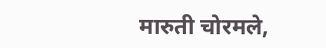मारुती चोरमले,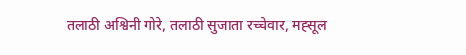तलाठी अश्विनी गोरे, तलाठी सुजाता रच्चेवार, मह्सूल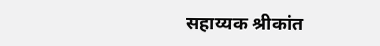सहाय्यक श्रीकांत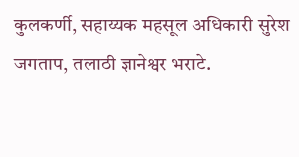कुलकर्णी, सहाय्यक महसूल अधिकारी सुरेश जगताप, तलाठी ज्ञानेश्वर भराटे.